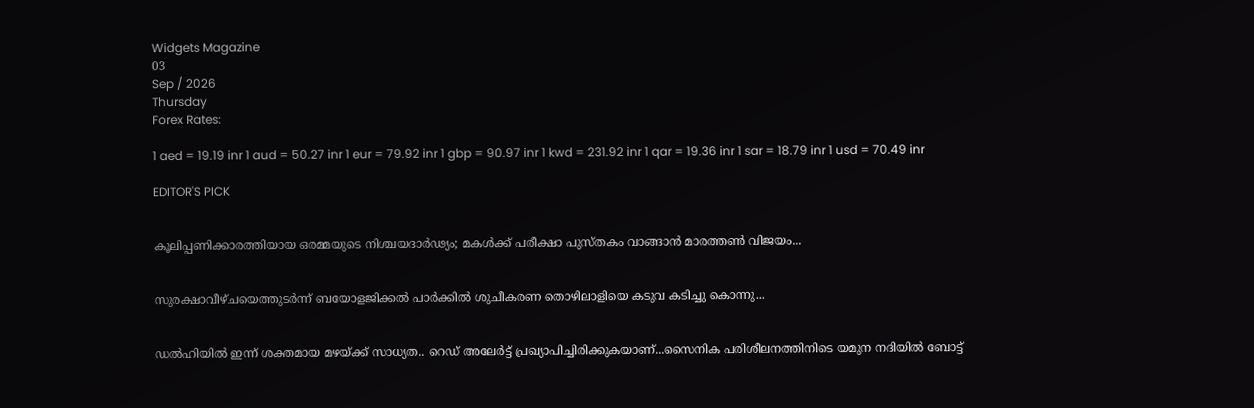Widgets Magazine
03
Sep / 2026
Thursday
Forex Rates:

1 aed = 19.19 inr 1 aud = 50.27 inr 1 eur = 79.92 inr 1 gbp = 90.97 inr 1 kwd = 231.92 inr 1 qar = 19.36 inr 1 sar = 18.79 inr 1 usd = 70.49 inr

EDITOR'S PICK


കൂലിപ്പണിക്കാരത്തിയായ ഒരമ്മയുടെ നിശ്ചയദാർഢ്യം; മകൾക്ക് പരീക്ഷാ പുസ്തകം വാങ്ങാൻ മാരത്തൺ വിജയം...


സുരക്ഷാവീഴ്ചയെത്തുടർന്ന് ബയോളജിക്കൽ പാർക്കിൽ ശുചീകരണ തൊഴിലാളിയെ കടുവ കടിച്ചു കൊന്നു...


ഡല്‍ഹിയില്‍ ഇന്ന് ശക്തമായ മഴയ്ക്ക് സാധ്യത.. റെഡ് അലേര്‍ട്ട് പ്രഖ്യാപിച്ചിരിക്കുകയാണ്...സൈനിക പരിശീലനത്തിനിടെ യമുന നദിയില്‍ ബോട്ട്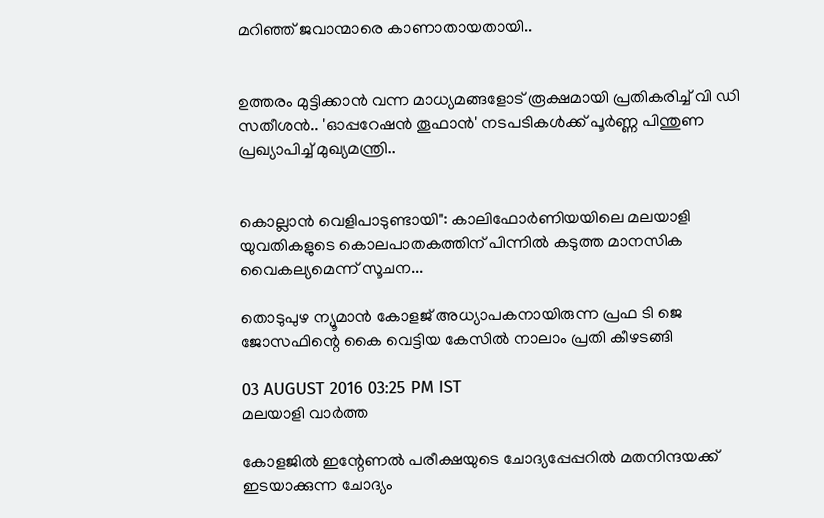മറിഞ്ഞ് ജവാന്മാരെ കാണാതായതായി..


ഉത്തരം മുട്ടിക്കാൻ വന്ന മാധ്യമങ്ങളോട് രൂക്ഷമായി പ്രതികരിച്ച് വി ഡി സതീശൻ.. 'ഓപ്പറേഷന്‍ തൂഫാന്‍' നടപടികള്‍ക്ക് പൂര്‍ണ്ണ പിന്തുണ പ്രഖ്യാപിച്ച് മുഖ്യമന്ത്രി..


കൊല്ലാൻ വെളിപാടുണ്ടായി": കാലിഫോർണിയയിലെ മലയാളി യുവതികളുടെ കൊലപാതകത്തിന് പിന്നിൽ കടുത്ത മാനസിക വൈകല്യമെന്ന് സൂചന...

തൊടുപുഴ ന്യൂമാന്‍ കോളജ് അധ്യാപകനായിരുന്ന പ്രഫ ടി ജെ ജോസഫിന്റെ കൈ വെട്ടിയ കേസില്‍ നാലാം പ്രതി കീഴടങ്ങി

03 AUGUST 2016 03:25 PM IST
മലയാളി വാര്‍ത്ത

കോളജില്‍ ഇന്റേണല്‍ പരീക്ഷയുടെ ചോദ്യപ്പേപ്പറില്‍ മതനിന്ദയക്ക് ഇടയാക്കുന്ന ചോദ്യം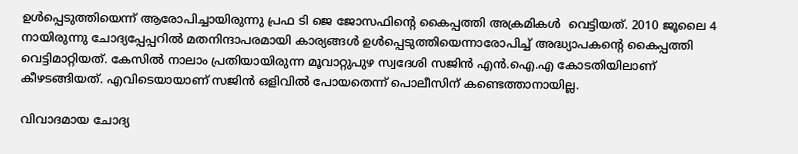ഉള്‍പ്പെടുത്തിയെന്ന് ആരോപിച്ചായിരുന്നു പ്രഫ ടി ജെ ജോസഫിന്റെ കൈപ്പത്തി അക്രമികള്‍  വെട്ടിയത്. 2010 ജൂലൈ 4 നായിരുന്നു ചോദ്യപ്പേപ്പറില്‍ മതനിന്ദാപരമായി കാര്യങ്ങള്‍ ഉള്‍പ്പെടുത്തിയെന്നാരോപിച്ച് അദ്ധ്യാപകന്റെ കൈപ്പത്തി വെട്ടിമാറ്റിയത്. കേസില്‍ നാലാം പ്രതിയായിരുന്ന മൂവാറ്റുപുഴ സ്വദേശി സജിന്‍ എന്‍.ഐ.എ കോടതിയിലാണ് കീഴടങ്ങിയത്. എവിടെയായാണ് സജിന്‍ ഒളിവില്‍ പോയതെന്ന് പൊലീസിന് കണ്ടെത്താനായില്ല.

വിവാദമായ ചോദ്യ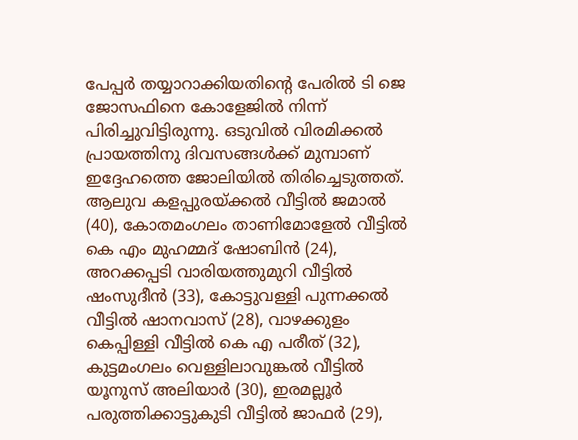പേപ്പര്‍ തയ്യാറാക്കിയതിന്റെ പേരില്‍ ടി ജെ ജോസഫിനെ കോളേജില്‍ നിന്ന് പിരിച്ചുവിട്ടിരുന്നു. ഒടുവില്‍ വിരമിക്കല്‍ പ്രായത്തിനു ദിവസങ്ങള്‍ക്ക് മുമ്പാണ് ഇദ്ദേഹത്തെ ജോലിയില്‍ തിരിച്ചെടുത്തത്.
ആലുവ കളപ്പുരയ്ക്കല്‍ വീട്ടില്‍ ജമാല്‍ (40), കോതമംഗലം താണിമോളേല്‍ വീട്ടില്‍ കെ എം മുഹമ്മദ് ഷോബിന്‍ (24), അറക്കപ്പടി വാരിയത്തുമുറി വീട്ടില്‍ ഷംസുദീന്‍ (33), കോട്ടുവള്ളി പുന്നക്കല്‍ വീട്ടില്‍ ഷാനവാസ് (28), വാഴക്കുളം കെപ്പിള്ളി വീട്ടില്‍ കെ എ പരീത് (32), കുട്ടമംഗലം വെള്ളിലാവുങ്കല്‍ വീട്ടില്‍ യൂനുസ് അലിയാര്‍ (30), ഇരമല്ലൂര്‍ പരുത്തിക്കാട്ടുകുടി വീട്ടില്‍ ജാഫര്‍ (29),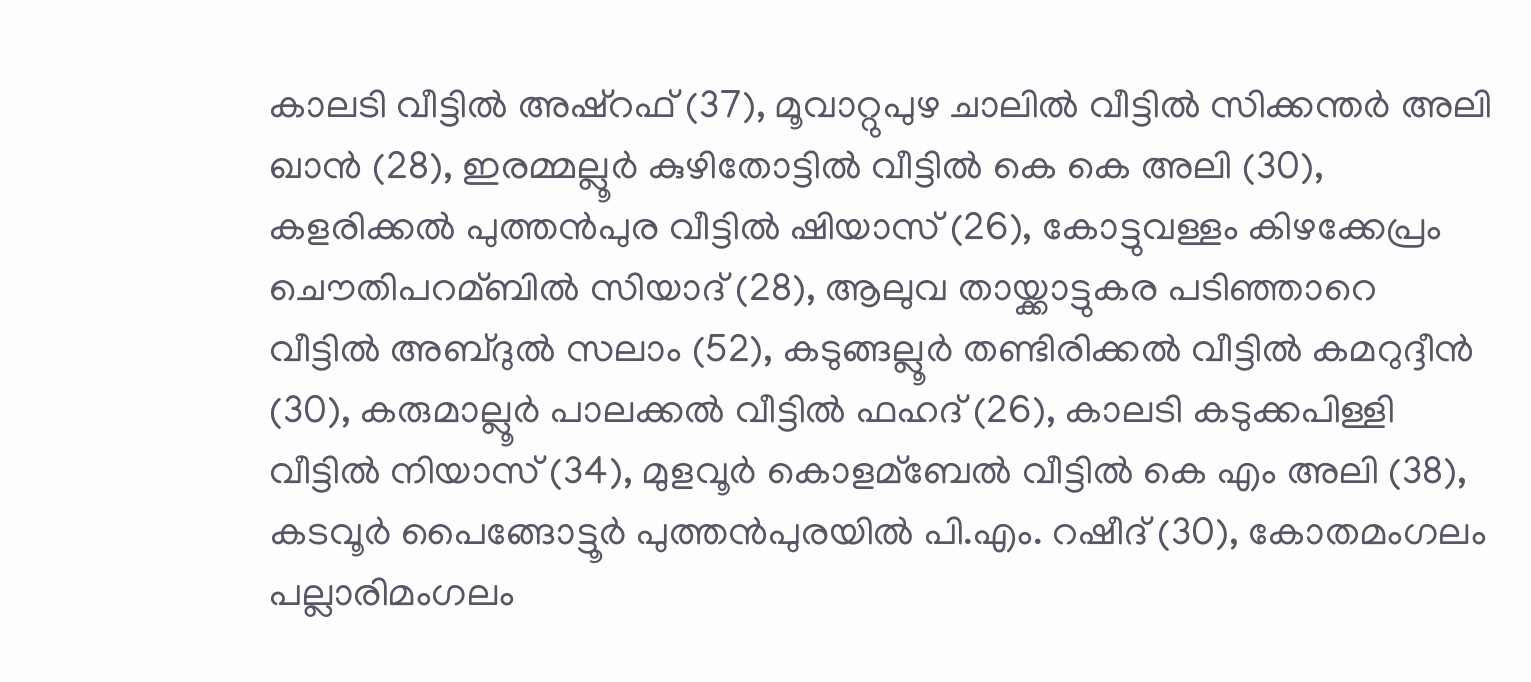കാലടി വീട്ടില്‍ അഷ്‌റഫ് (37), മൂവാറ്റുപുഴ ചാലില്‍ വീട്ടില്‍ സിക്കന്തര്‍ അലി ഖാന്‍ (28), ഇരമ്മല്ലൂര്‍ കുഴിതോട്ടില്‍ വീട്ടില്‍ കെ കെ അലി (30), കളരിക്കല്‍ പുത്തന്‍പുര വീട്ടില്‍ ഷിയാസ് (26), കോട്ടുവള്ളം കിഴക്കേപ്രം ചൌതിപറമ്ബില്‍ സിയാദ് (28), ആലുവ തായ്ക്കാട്ടുകര പടിഞ്ഞാറെ വീട്ടില്‍ അബ്ദുല്‍ സലാം (52), കടുങ്ങല്ലൂര്‍ തണ്ടിരിക്കല്‍ വീട്ടില്‍ കമറുദ്ദീന്‍ (30), കരുമാല്ലൂര്‍ പാലക്കല്‍ വീട്ടില്‍ ഫഹദ് (26), കാലടി കടുക്കപിള്ളി വീട്ടില്‍ നിയാസ് (34), മുളവൂര്‍ കൊളമ്‌ബേല്‍ വീട്ടില്‍ കെ എം അലി (38), കടവൂര്‍ പൈങ്ങോട്ടൂര്‍ പുത്തന്‍പുരയില്‍ പി.എം. റഷീദ് (30), കോതമംഗലം പല്ലാരിമംഗലം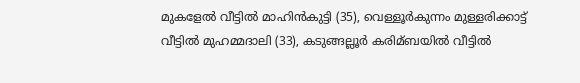മുകളേല്‍ വീട്ടില്‍ മാഹിന്‍കുട്ടി (35), വെള്ളൂര്‍കുന്നം മുള്ളരിക്കാട്ട് വീട്ടില്‍ മുഹമ്മദാലി (33), കടുങ്ങല്ലൂര്‍ കരിമ്ബയില്‍ വീട്ടില്‍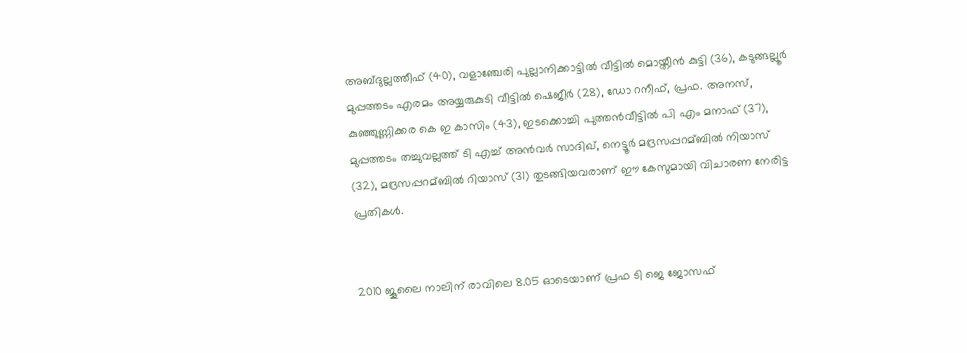അബ്ദുല്ലത്തീഫ് (40), വളാഞ്ചേരി പുല്ലാനിക്കാട്ടില്‍ വീട്ടില്‍ മൊയ്തീന്‍ കുട്ടി (36), കടുങ്ങല്ലൂര്‍ മുപ്പത്തടം എരമം അയ്യരുകുടി വീട്ടില്‍ ഷെജീര്‍ (28), ഡോ റനീഫ്, പ്രഫ. അനസ്, കുഞ്ഞുണ്ണിക്കര കെ ഇ കാസിം (43), ഇടക്കൊച്ചി പുത്തന്‍വീട്ടില്‍ പി എം മനാഫ് (37), മുപ്പത്തടം തച്ചുവല്ലത്ത് ടി എച്ച് അന്‍വര്‍ സാദിഖ്, നെട്ടൂര്‍ മദ്രസപ്പറമ്ബില്‍ നിയാസ് (32), മദ്രസപ്പറമ്ബില്‍ റിയാസ് (31) തുടങ്ങിയവരാണ് ഈ കേസുമായി വിചാരണ നേരിട്ട പ്രതികള്‍.


2010 ജൂലൈ നാലിന് രാവിലെ 8.05 ഓടെയാണ് പ്രഫ ടി ജെ ജോസഫ്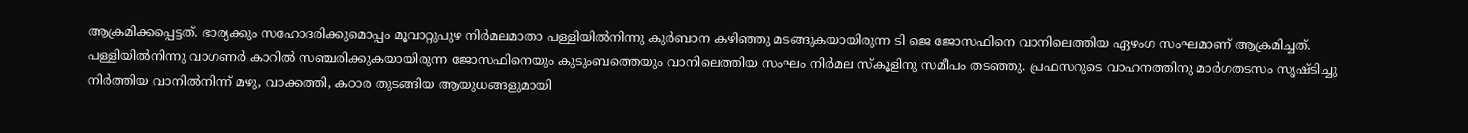ആക്രമിക്കപ്പെട്ടത്. ഭാര്യക്കും സഹോദരിക്കുമൊപ്പം മൂവാറ്റുപുഴ നിര്‍മലമാതാ പള്ളിയില്‍നിന്നു കുര്‍ബാന കഴിഞ്ഞു മടങ്ങുകയായിരുന്ന ടി ജെ ജോസഫിനെ വാനിലെത്തിയ ഏഴംഗ സംഘമാണ് ആക്രമിച്ചത്. പള്ളിയില്‍നിന്നു വാഗണര്‍ കാറില്‍ സഞ്ചരിക്കുകയായിരുന്ന ജോസഫിനെയും കുടുംബത്തെയും വാനിലെത്തിയ സംഘം നിര്‍മല സ്‌കൂളിനു സമീപം തടഞ്ഞു. പ്രഫസറുടെ വാഹനത്തിനു മാര്‍ഗതടസം സൃഷ്ടിച്ചു നിര്‍ത്തിയ വാനില്‍നിന്ന് മഴു, വാക്കത്തി, കഠാര തുടങ്ങിയ ആയുധങ്ങളുമായി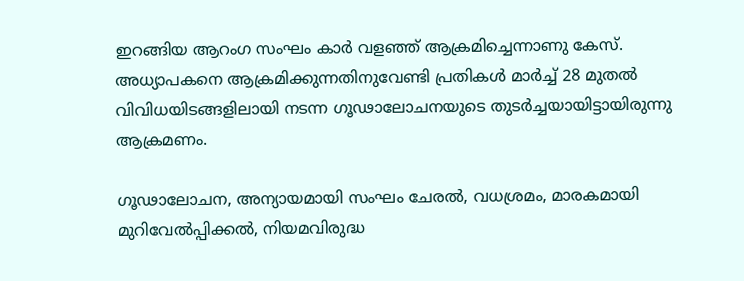ഇറങ്ങിയ ആറംഗ സംഘം കാര്‍ വളഞ്ഞ് ആക്രമിച്ചെന്നാണു കേസ്.
അധ്യാപകനെ ആക്രമിക്കുന്നതിനുവേണ്ടി പ്രതികള്‍ മാര്‍ച്ച് 28 മുതല്‍ വിവിധയിടങ്ങളിലായി നടന്ന ഗൂഢാലോചനയുടെ തുടര്‍ച്ചയായിട്ടായിരുന്നു ആക്രമണം.

ഗൂഢാലോചന, അന്യായമായി സംഘം ചേരല്‍, വധശ്രമം, മാരകമായി മുറിവേല്‍പ്പിക്കല്‍, നിയമവിരുദ്ധ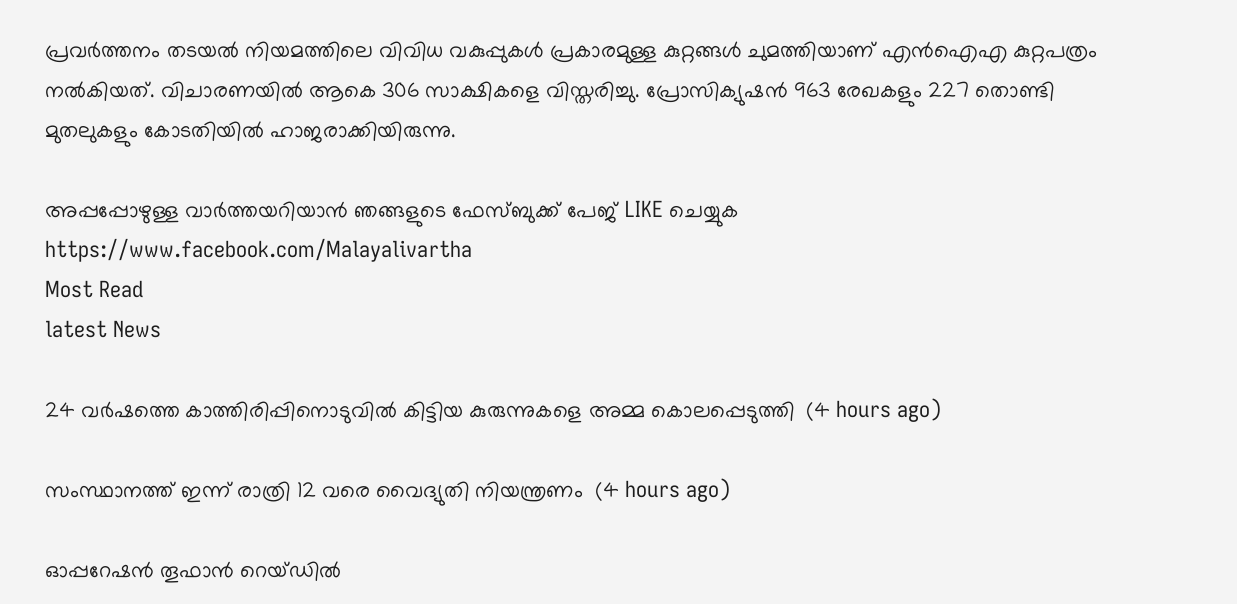പ്രവര്‍ത്തനം തടയല്‍ നിയമത്തിലെ വിവിധ വകുപ്പുകള്‍ പ്രകാരമുള്ള കുറ്റങ്ങള്‍ ചുമത്തിയാണ് എന്‍ഐഎ കുറ്റപത്രം നല്‍കിയത്. വിചാരണയില്‍ ആകെ 306 സാക്ഷികളെ വിസ്തരിച്ചു. പ്രോസിക്യുഷന്‍ 963 രേഖകളും 227 തൊണ്ടി മുതലുകളും കോടതിയില്‍ ഹാജരാക്കിയിരുന്നു.

അപ്പപ്പോഴുള്ള വാര്‍ത്തയറിയാന്‍ ഞങ്ങളുടെ ഫേസ്‌ബുക്ക്‌ പേജ് LIKE ചെയ്യുക
https://www.facebook.com/Malayalivartha
Most Read
latest News

24 വര്‍ഷത്തെ കാത്തിരിപ്പിനൊടുവില്‍ കിട്ടിയ കുരുന്നുകളെ അമ്മ കൊലപ്പെടുത്തി  (4 hours ago)

സംസ്ഥാനത്ത് ഇന്ന് രാത്രി 12 വരെ വൈദ്യുതി നിയന്ത്രണം  (4 hours ago)

ഓപ്പറേഷന്‍ തൂഫാന്‍ റെയ്ഡില്‍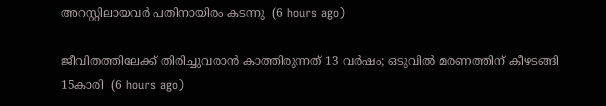അറസ്റ്റിലായവര്‍ പതിനായിരം കടന്നു  (6 hours ago)

ജീവിതത്തിലേക്ക് തിരിച്ചുവരാന്‍ കാത്തിരുന്നത് 13 വര്‍ഷം; ഒടുവില്‍ മരണത്തിന് കീഴടങ്ങി 15കാരി  (6 hours ago)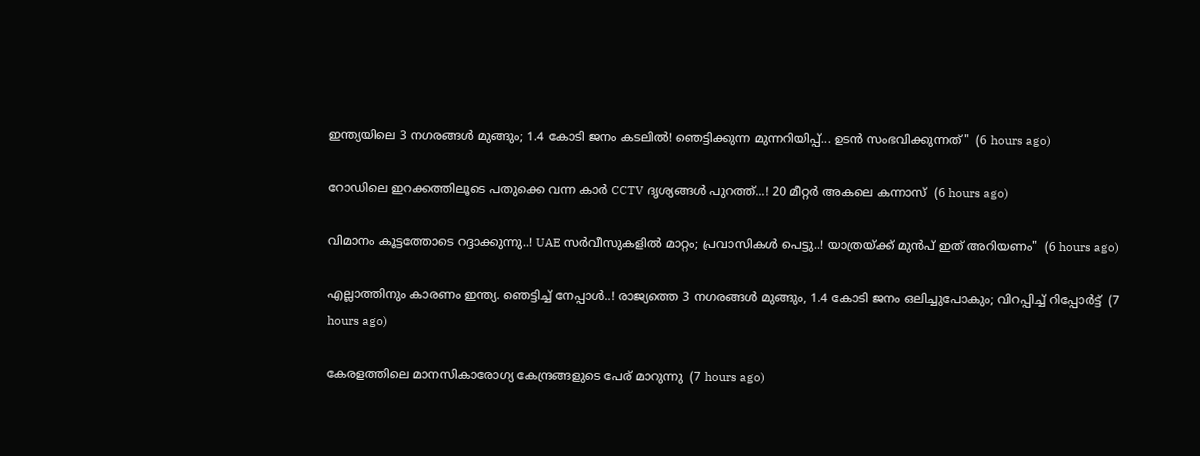ഇന്ത്യയിലെ 3 നഗരങ്ങൾ മുങ്ങും; 1.4 കോടി ജനം കടലിൽ! ഞെട്ടിക്കുന്ന മുന്നറിയിപ്പ്... ഉടൻ സംഭവിക്കുന്നത്"  (6 hours ago)

റോഡിലെ ഇറക്കത്തിലൂടെ പതുക്കെ വന്ന കാർ CCTV ദൃശ്യങ്ങൾ പുറത്ത്...! 20 മീറ്റര്‍ അകലെ കന്നാസ്  (6 hours ago)

വിമാനം കൂട്ടത്തോടെ റദ്ദാക്കുന്നു..! UAE സർവീസുകളിൽ മാറ്റം; പ്രവാസികൾ പെട്ടു..! യാത്രയ്ക്ക് മുൻപ് ഇത് അറിയണം"  (6 hours ago)

എല്ലാത്തിനും കാരണം ഇന്ത്യ. ഞെട്ടിച്ച് നേപ്പാൾ..! രാജ്യത്തെ 3 നഗരങ്ങൾ മുങ്ങും, 1.4 കോടി ജനം ഒലിച്ചുപോകും; വിറപ്പിച്ച് റിപ്പോർട്ട്  (7 hours ago)

കേരളത്തിലെ മാനസികാരോഗ്യ കേന്ദ്രങ്ങളുടെ പേര് മാറുന്നു  (7 hours ago)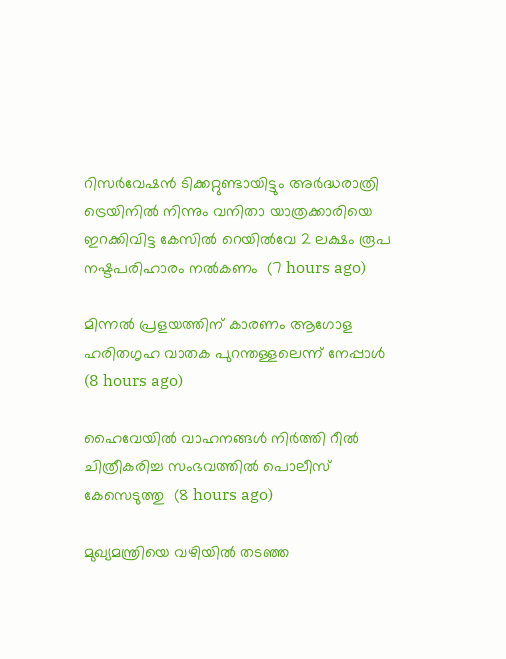റിസര്‍വേഷന്‍ ടിക്കറ്റുണ്ടായിട്ടും അര്‍ദ്ധരാത്രി ട്രെയിനില്‍ നിന്നും വനിതാ യാത്രക്കാരിയെ ഇറക്കിവിട്ട കേസില്‍ റെയില്‍വേ 2 ലക്ഷം രൂപ നഷ്ടപരിഹാരം നല്‍കണം  (7 hours ago)

മിന്നല്‍ പ്രളയത്തിന് കാരണം ആഗോള ഹരിതഗൃഹ വാതക പുറന്തള്ളലെന്ന് നേപ്പാള്‍  (8 hours ago)

ഹൈവേയില്‍ വാഹനങ്ങള്‍ നിര്‍ത്തി റീല്‍ ചിത്രീകരിച്ച സംഭവത്തില്‍ പൊലീസ് കേസെടുത്തു  (8 hours ago)

മുഖ്യമന്ത്രിയെ വഴിയില്‍ തടഞ്ഞ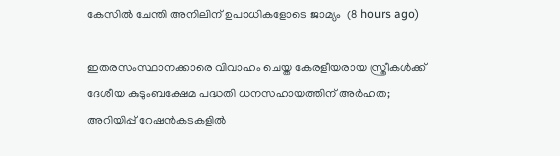കേസില്‍ ചേന്തി അനിലിന് ഉപാധികളോടെ ജാമ്യം  (8 hours ago)

ഇതരസംസ്ഥാനക്കാരെ വിവാഹം ചെയ്ത കേരളീയരായ സ്ത്രീകള്‍ക്ക് ദേശീയ കുടുംബക്ഷേമ പദ്ധതി ധനസഹായത്തിന് അര്‍ഹത; അറിയിപ്പ് റേഷന്‍കടകളില്‍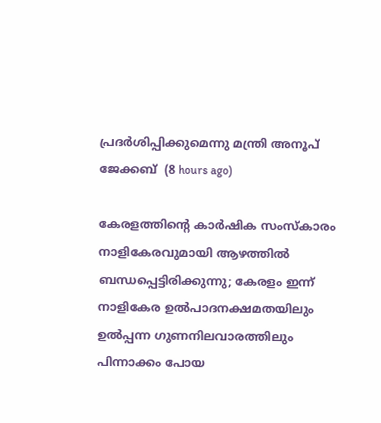പ്രദര്‍ശിപ്പിക്കുമെന്നു മന്ത്രി അനൂപ് ജേക്കബ്  (8 hours ago)

കേരളത്തിന്റെ കാർഷിക സംസ്കാരം നാളികേരവുമായി ആഴത്തിൽ ബന്ധപ്പെട്ടിരിക്കുന്നു; കേരളം ഇന്ന് നാളികേര ഉൽപാദനക്ഷമതയിലും ഉൽപ്പന്ന ഗുണനിലവാരത്തിലും പിന്നാക്കം പോയ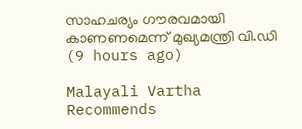സാഹചര്യം ഗൗരവമായി കാണണമെന്ന് മുഖ്യമന്ത്രി വി.ഡി  (9 hours ago)

Malayali Vartha Recommends